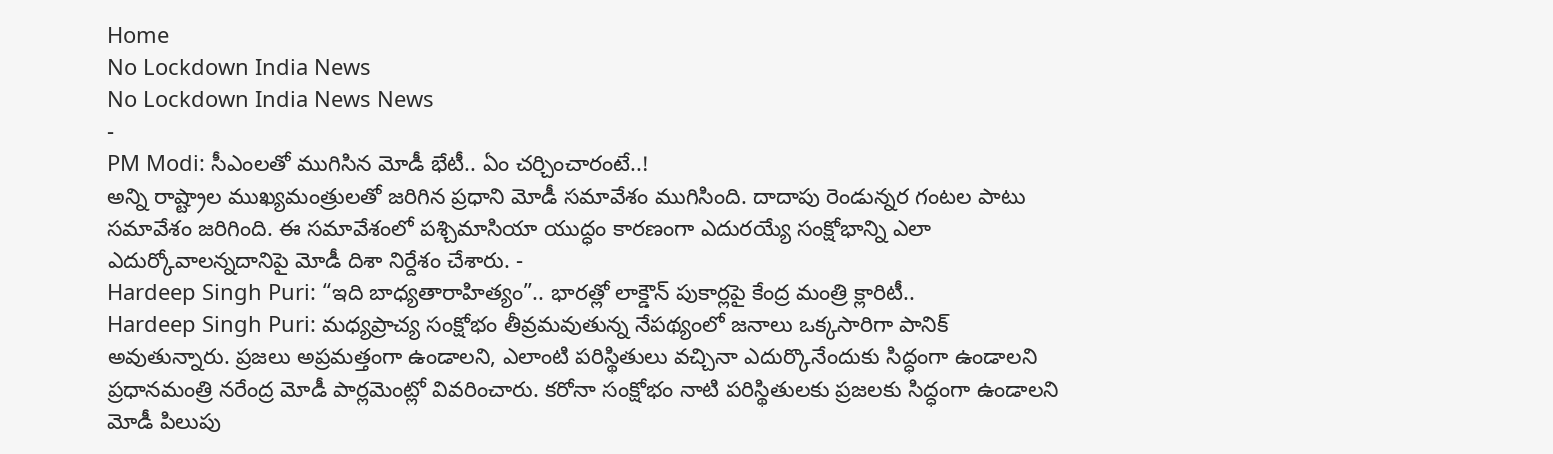Home
No Lockdown India News
No Lockdown India News News
-
PM Modi: సీఎంలతో ముగిసిన మోడీ భేటీ.. ఏం చర్చించారంటే..!
అన్ని రాష్ట్రాల ముఖ్యమంత్రులతో జరిగిన ప్రధాని మోడీ సమావేశం ముగిసింది. దాదాపు రెండున్నర గంటల పాటు సమావేశం జరిగింది. ఈ సమావేశంలో పశ్చిమాసియా యుద్ధం కారణంగా ఎదురయ్యే సంక్షోభాన్ని ఎలా ఎదుర్కోవాలన్నదానిపై మోడీ దిశా నిర్దేశం చేశారు. -
Hardeep Singh Puri: “ఇది బాధ్యతారాహిత్యం”.. భారత్లో లాక్డౌన్ పుకార్లపై కేంద్ర మంత్రి క్లారిటీ..
Hardeep Singh Puri: మధ్యప్రాచ్య సంక్షోభం తీవ్రమవుతున్న నేపథ్యంలో జనాలు ఒక్కసారిగా పానిక్ అవుతున్నారు. ప్రజలు అప్రమత్తంగా ఉండాలని, ఎలాంటి పరిస్థితులు వచ్చినా ఎదుర్కొనేందుకు సిద్ధంగా ఉండాలని ప్రధానమంత్రి నరేంద్ర మోడీ పార్లమెంట్లో వివరించారు. కరోనా సంక్షోభం నాటి పరిస్థితులకు ప్రజలకు సిద్ధంగా ఉండాలని మోడీ పిలుపు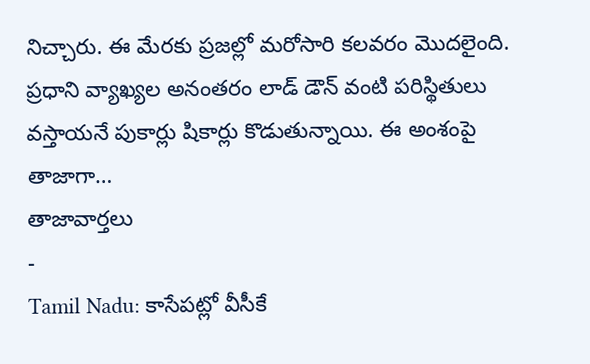నిచ్చారు. ఈ మేరకు ప్రజల్లో మరోసారి కలవరం మొదలైంది. ప్రధాని వ్యాఖ్యల అనంతరం లాడ్ డౌన్ వంటి పరిస్థితులు వస్తాయనే పుకార్లు షికార్లు కొడుతున్నాయి. ఈ అంశంపై తాజాగా…
తాజావార్తలు
-
Tamil Nadu: కాసేపట్లో వీసీకే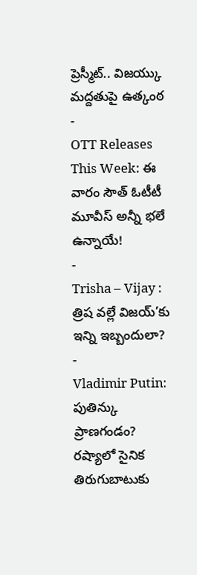ప్రెస్మీట్.. విజయ్కు మద్దతుపై ఉత్కంఠ
-
OTT Releases This Week: ఈ వారం సౌత్ ఓటీటీ మూవీస్ అన్నీ భలే ఉన్నాయే!
-
Trisha – Vijay : త్రిష వల్లే విజయ్’కు ఇన్ని ఇబ్బందులా?
-
Vladimir Putin: పుతిన్కు ప్రాణగండం? రష్యాలో సైనిక తిరుగుబాటుకు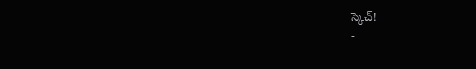స్కెచ్!
-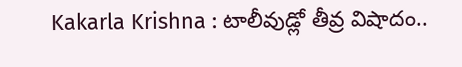Kakarla Krishna : టాలీవుడ్లో తీవ్ర విషాదం..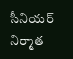సీనియర్ నిర్మాత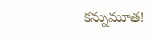కన్నుమూత!